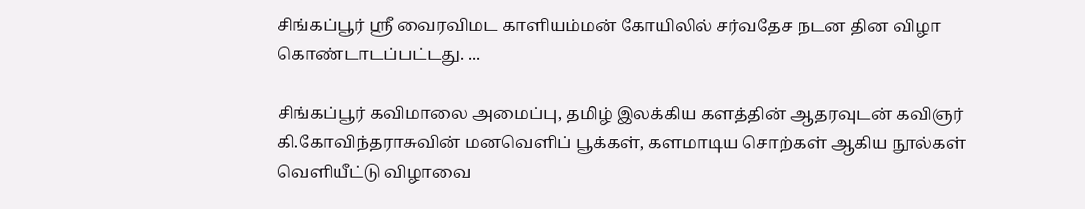சிங்கப்பூர் ஸ்ரீ வைரவிமட காளியம்மன் கோயிலில் சர்வதேச நடன தின விழா கொண்டாடப்பட்டது. ...

சிங்கப்பூர் கவிமாலை அமைப்பு, தமிழ் இலக்கிய களத்தின் ஆதரவுடன் கவிஞர் கி.கோவிந்தராசுவின் மனவெளிப் பூக்கள், களமாடிய சொற்கள் ஆகிய நூல்கள் வெளியீட்டு விழாவை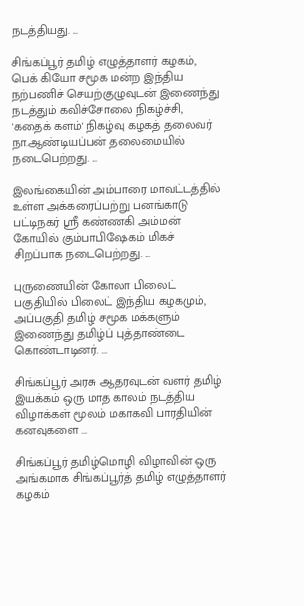நடத்தியது. ...

சிங்கப்பூர் தமிழ் எழுத்தாளர் கழகம், பெக் கியோ சமூக மன்ற இந்திய நற்பணிச் செயற்குழுவுடன் இணைந்து நடத்தும் கவிச்சோலை நிகழ்ச்சி, 'கதைக் களம்' நிகழ்வு கழகத் தலைவர் நா.ஆண்டியப்பன் தலைமையில் நடைபெற்றது. ...

இலங்கையின் அம்பாரை மாவட்டத்தில் உள்ள அக்கரைப்பற்று பனங்காடு பட்டிநகர் ஸ்ரீ கண்ணகி அம்மன் கோயில் கும்பாபிஷேகம் மிகச் சிறப்பாக நடைபெற்றது. ...

புருணையின் கோலா பிலைட் பகுதியில் பிலைட் இந்திய கழகமும், அப்பகுதி தமிழ் சமூக மக்களும் இணைந்து தமிழ்ப் புத்தாண்டை கொண்டாடினர். ...

சிங்கப்பூர் அரசு ஆதரவுடன் வளர் தமிழ் இயக்கம் ஒரு மாத காலம் நடத்திய விழாக்கள் மூலம் மகாகவி பாரதியின் கனவுகளை ...

சிங்கப்பூர் தமிழ்மொழி விழாவின் ஒரு அங்கமாக சிங்கப்பூர்த் தமிழ் எழுத்தாளர் கழகம்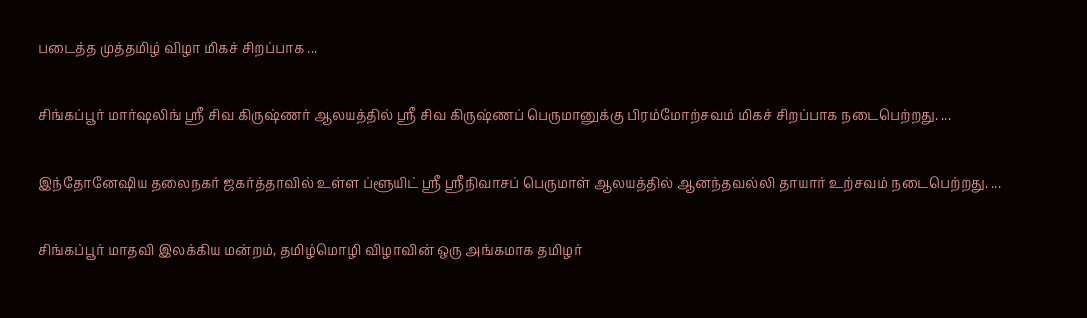படைத்த முத்தமிழ் விழா மிகச் சிறப்பாக ...

சிங்கப்பூர் மார்ஷலிங் ஸ்ரீ சிவ கிருஷ்ணர் ஆலயத்தில் ஸ்ரீ சிவ கிருஷ்ணப் பெருமானுக்கு பிரம்மோற்சவம் மிகச் சிறப்பாக நடைபெற்றது. ...

இந்தோனேஷிய தலைநகர் ஜகர்த்தாவில் உள்ள ப்ளூயிட் ஸ்ரீ ஸ்ரீநிவாசப் பெருமாள் ஆலயத்தில் ஆனந்தவல்லி தாயார் உற்சவம் நடைபெற்றது. ...

சிங்கப்பூர் மாதவி இலக்கிய மன்றம், தமிழ்மொழி விழாவின் ஒரு அங்கமாக தமிழர்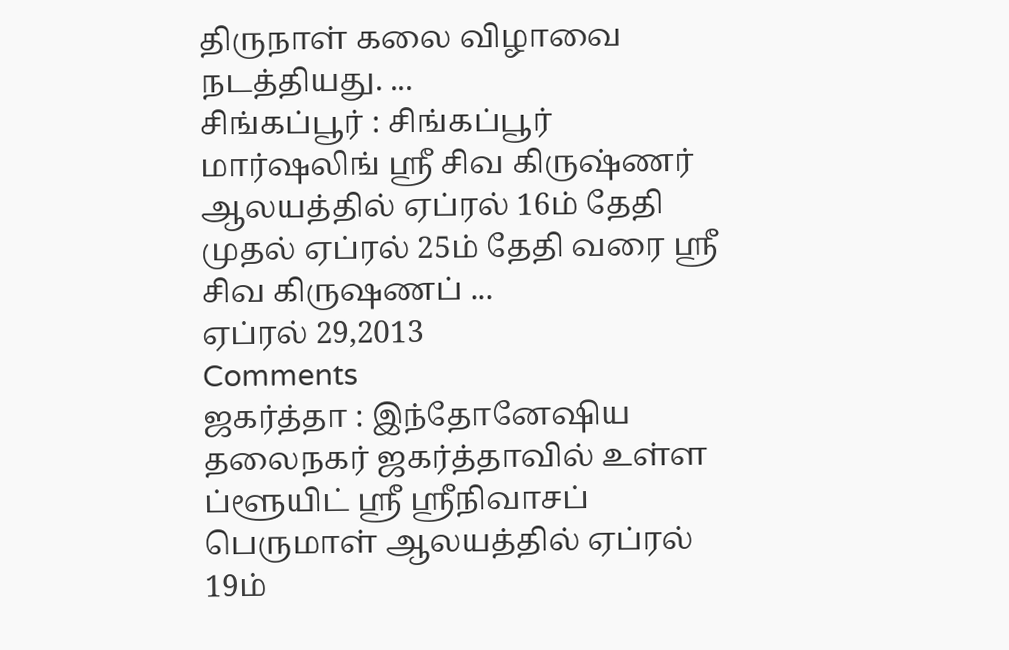திருநாள் கலை விழாவை நடத்தியது. ...
சிங்கப்பூர் : சிங்கப்பூர் மார்ஷலிங் ஸ்ரீ சிவ கிருஷ்ணர் ஆலயத்தில் ஏப்ரல் 16ம் தேதி முதல் ஏப்ரல் 25ம் தேதி வரை ஸ்ரீ சிவ கிருஷணப் ...
ஏப்ரல் 29,2013
Comments
ஜகர்த்தா : இந்தோனேஷிய தலைநகர் ஜகர்த்தாவில் உள்ள ப்ளூயிட் ஸ்ரீ ஸ்ரீநிவாசப் பெருமாள் ஆலயத்தில் ஏப்ரல் 19ம்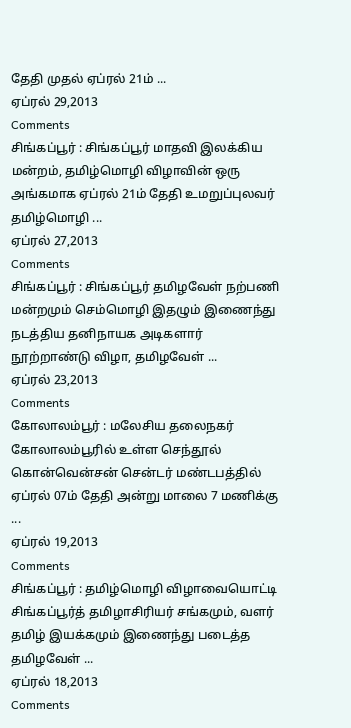தேதி முதல் ஏப்ரல் 21ம் ...
ஏப்ரல் 29,2013
Comments
சிங்கப்பூர் : சிங்கப்பூர் மாதவி இலக்கிய மன்றம், தமிழ்மொழி விழாவின் ஒரு அங்கமாக ஏப்ரல் 21ம் தேதி உமறுப்புலவர் தமிழ்மொழி ...
ஏப்ரல் 27,2013
Comments
சிங்கப்பூர் : சிங்கப்பூர் தமிழவேள் நற்பணி மன்றமும் செம்மொழி இதழும் இணைந்து நடத்திய தனிநாயக அடிகளார் நூற்றாண்டு விழா, தமிழவேள் ...
ஏப்ரல் 23,2013
Comments
கோலாலம்பூர் : மலேசிய தலைநகர் கோலாலம்பூரில் உள்ள செந்தூல் கொன்வென்சன் சென்டர் மண்டபத்தில் ஏப்ரல் 07ம் தேதி அன்று மாலை 7 மணிக்கு ...
ஏப்ரல் 19,2013
Comments
சிங்கப்பூர் : தமிழ்மொழி விழாவையொட்டி சிங்கப்பூர்த் தமிழாசிரியர் சங்கமும், வளர் தமிழ் இயக்கமும் இணைந்து படைத்த தமிழவேள் ...
ஏப்ரல் 18,2013
Comments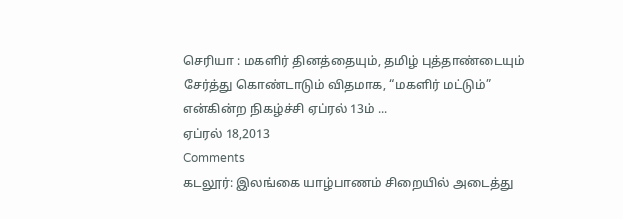செரியா : மகளிர் தினத்தையும், தமிழ் புத்தாண்டையும் சேர்த்து கொண்டாடும் விதமாக, “மகளிர் மட்டும்” என்கின்ற நிகழ்ச்சி ஏப்ரல் 13ம் ...
ஏப்ரல் 18,2013
Comments
கடலூர்: இலங்கை யாழ்பாணம் சிறையில் அடைத்து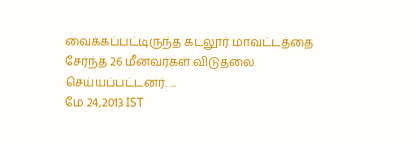வைக்கப்பட்டிருந்த கடலூர் மாவட்டத்தை சேர்ந்த 26 மீனவர்கள் விடுதலை செய்யப்பட்டனர். ...
மே 24,2013 IST